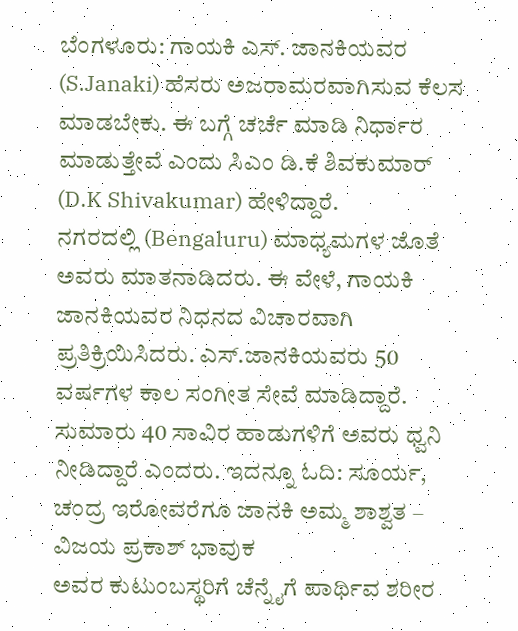ಬೆಂಗಳೂರು: ಗಾಯಕಿ ಎಸ್. ಜಾನಕಿಯವರ (S.Janaki) ಹೆಸರು ಅಜರಾಮರವಾಗಿಸುವ ಕೆಲಸ ಮಾಡಬೇಕು. ಈ ಬಗ್ಗೆ ಚರ್ಚೆ ಮಾಡಿ ನಿರ್ಧಾರ ಮಾಡುತ್ತೇವೆ ಎಂದು ಸಿಎಂ ಡಿ.ಕೆ ಶಿವಕುಮಾರ್ (D.K Shivakumar) ಹೇಳಿದ್ದಾರೆ.
ನಗರದಲ್ಲಿ (Bengaluru) ಮಾಧ್ಯಮಗಳ ಜೊತೆ ಅವರು ಮಾತನಾಡಿದರು. ಈ ವೇಳೆ, ಗಾಯಕಿ ಜಾನಕಿಯವರ ನಿಧನದ ವಿಚಾರವಾಗಿ ಪ್ರತಿಕ್ರಿಯಿಸಿದರು. ಎಸ್.ಜಾನಕಿಯವರು 50 ವರ್ಷಗಳ ಕಾಲ ಸಂಗೀತ ಸೇವೆ ಮಾಡಿದ್ದಾರೆ. ಸುಮಾರು 40 ಸಾವಿರ ಹಾಡುಗಳಿಗೆ ಅವರು ಧ್ವನಿ ನೀಡಿದ್ದಾರೆ ಎಂದರು. ಇದನ್ನೂ ಓದಿ: ಸೂರ್ಯ, ಚಂದ್ರ ಇರೋವರೆಗೂ ಜಾನಕಿ ಅಮ್ಮ ಶಾಶ್ವತ – ವಿಜಯ ಪ್ರಕಾಶ್ ಭಾವುಕ
ಅವರ ಕುಟುಂಬಸ್ಥರಿಗೆ ಚೆನ್ನೈಗೆ ಪಾರ್ಥಿವ ಶರೀರ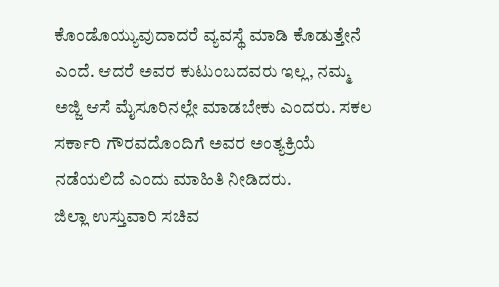ಕೊಂಡೊಯ್ಯುವುದಾದರೆ ವ್ಯವಸ್ಥೆ ಮಾಡಿ ಕೊಡುತ್ತೇನೆ ಎಂದೆ. ಆದರೆ ಅವರ ಕುಟುಂಬದವರು ಇಲ್ಲ, ನಮ್ಮ ಅಜ್ಜಿ ಆಸೆ ಮೈಸೂರಿನಲ್ಲೇ ಮಾಡಬೇಕು ಎಂದರು. ಸಕಲ ಸರ್ಕಾರಿ ಗೌರವದೊಂದಿಗೆ ಅವರ ಅಂತ್ಯಕ್ರಿಯೆ ನಡೆಯಲಿದೆ ಎಂದು ಮಾಹಿತಿ ನೀಡಿದರು.
ಜಿಲ್ಲಾ ಉಸ್ತುವಾರಿ ಸಚಿವ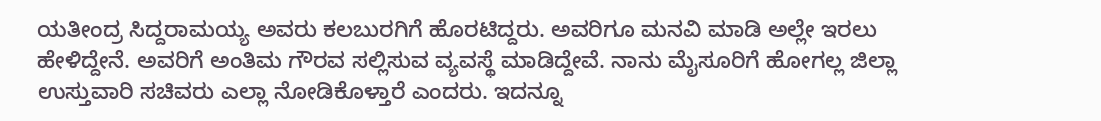ಯತೀಂದ್ರ ಸಿದ್ದರಾಮಯ್ಯ ಅವರು ಕಲಬುರಗಿಗೆ ಹೊರಟಿದ್ದರು. ಅವರಿಗೂ ಮನವಿ ಮಾಡಿ ಅಲ್ಲೇ ಇರಲು ಹೇಳಿದ್ದೇನೆ. ಅವರಿಗೆ ಅಂತಿಮ ಗೌರವ ಸಲ್ಲಿಸುವ ವ್ಯವಸ್ಥೆ ಮಾಡಿದ್ದೇವೆ. ನಾನು ಮೈಸೂರಿಗೆ ಹೋಗಲ್ಲ ಜಿಲ್ಲಾ ಉಸ್ತುವಾರಿ ಸಚಿವರು ಎಲ್ಲಾ ನೋಡಿಕೊಳ್ತಾರೆ ಎಂದರು. ಇದನ್ನೂ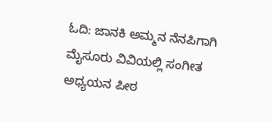ಓದಿ: ಜಾನಕಿ ಅಮ್ಮನ ನೆನಪಿಗಾಗಿ ಮೈಸೂರು ವಿವಿಯಲ್ಲಿ ಸಂಗೀತ ಅಧ್ಯಯನ ಪೀಠ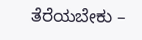ತೆರೆಯಬೇಕು –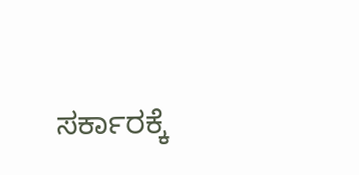ಸರ್ಕಾರಕ್ಕೆ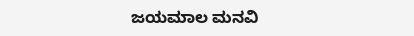ಜಯಮಾಲ ಮನವಿ